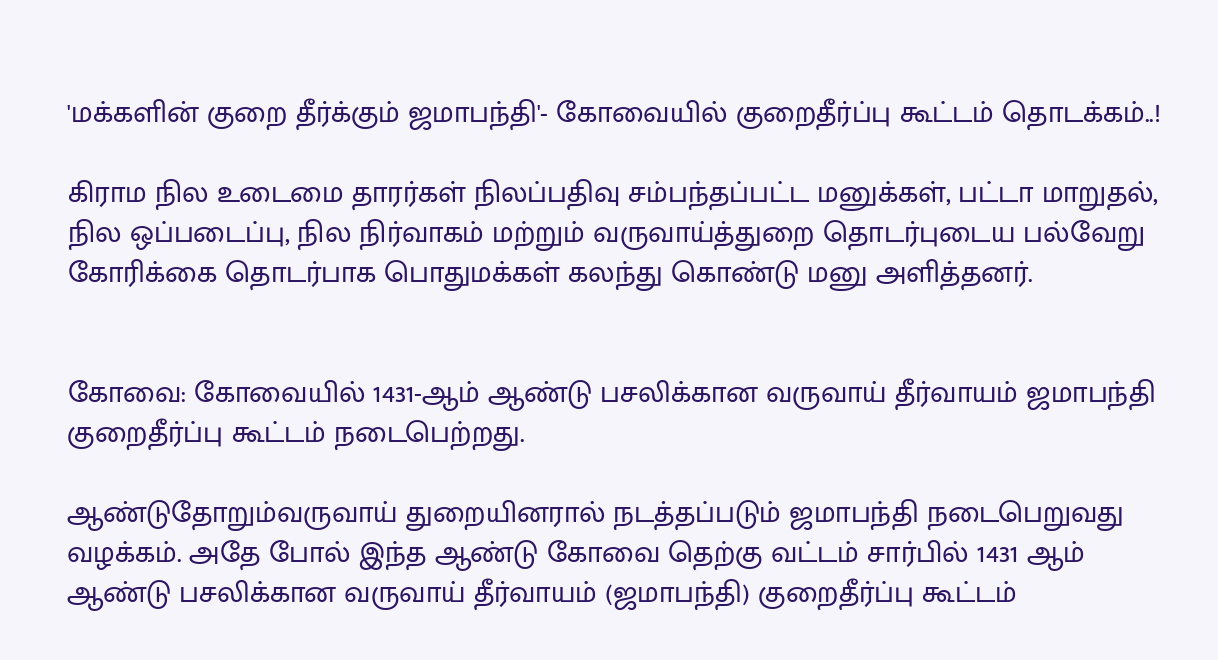'மக்களின் குறை தீர்க்கும் ஜமாபந்தி'- கோவையில் குறைதீர்ப்பு கூட்டம் தொடக்கம்..!

கிராம நில உடைமை தாரர்கள் நிலப்பதிவு சம்பந்தப்பட்ட மனுக்கள், பட்டா மாறுதல், நில ஒப்படைப்பு, நில நிர்வாகம் மற்றும் வருவாய்த்துறை தொடர்புடைய பல்வேறு கோரிக்கை தொடர்பாக பொதுமக்கள் கலந்து கொண்டு மனு அளித்தனர்.


கோவை: கோவையில் 1431-ஆம் ஆண்டு பசலிக்கான வருவாய் தீர்வாயம் ஜமாபந்தி குறைதீர்ப்பு கூட்டம் நடைபெற்றது.

ஆண்டுதோறும்வருவாய் துறையினரால் நடத்தப்படும் ஜமாபந்தி நடைபெறுவது வழக்கம். அதே போல் இந்த ஆண்டு கோவை தெற்கு வட்டம் சார்பில் 1431 ஆம் ஆண்டு பசலிக்கான வருவாய் தீர்வாயம் (ஜமாபந்தி) குறைதீர்ப்பு கூட்டம்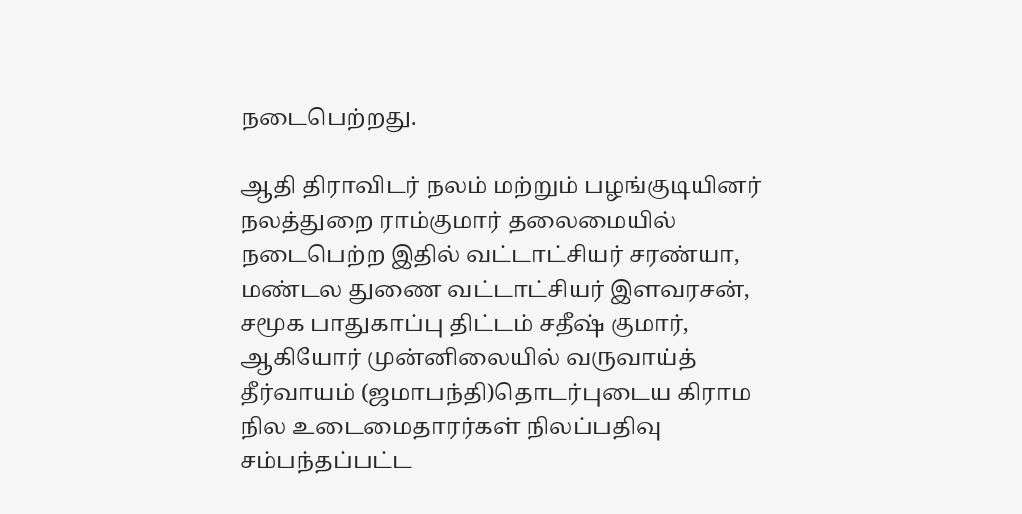நடைபெற்றது.

ஆதி திராவிடர் நலம் மற்றும் பழங்குடியினர் நலத்துறை ராம்குமார் தலைமையில் நடைபெற்ற இதில் வட்டாட்சியர் சரண்யா, மண்டல துணை வட்டாட்சியர் இளவரசன், சமூக பாதுகாப்பு திட்டம் சதீஷ் குமார், ஆகியோர் முன்னிலையில் வருவாய்த் தீர்வாயம் (ஜமாபந்தி)தொடர்புடைய கிராம நில உடைமைதாரர்கள் நிலப்பதிவு சம்பந்தப்பட்ட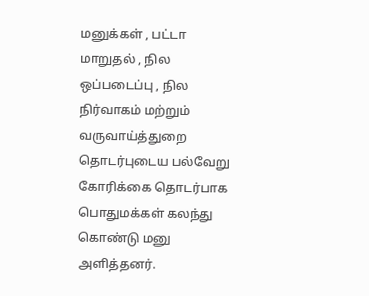மனுக்கள் , பட்டா மாறுதல் , நில ஒப்படைப்பு , நில நிர்வாகம் மற்றும் வருவாய்த்துறை தொடர்புடைய பல்வேறு கோரிக்கை தொடர்பாக பொதுமக்கள் கலந்து கொண்டு மனு அளித்தனர்.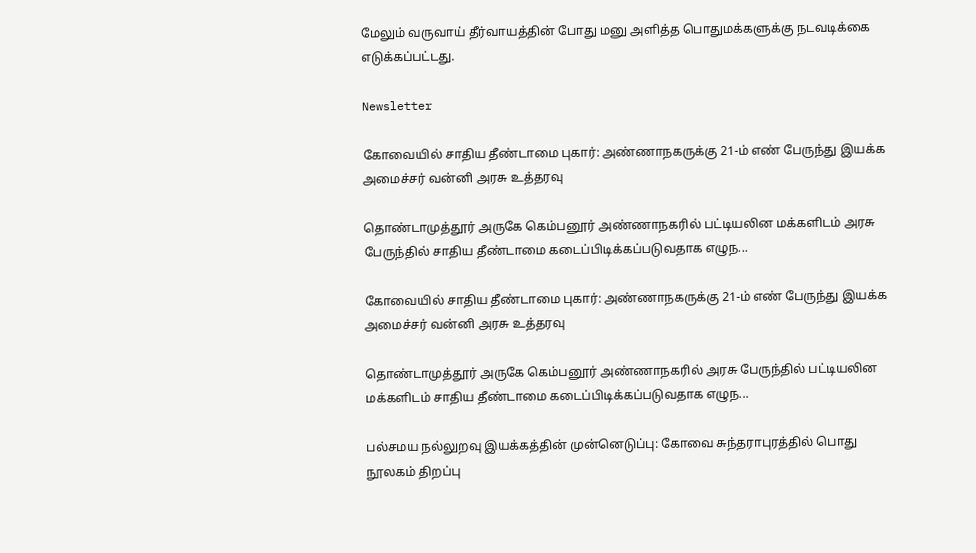மேலும் வருவாய் தீர்வாயத்தின் போது மனு அளித்த பொதுமக்களுக்கு நடவடிக்கை எடுக்கப்பட்டது.

Newsletter

கோவையில் சாதிய தீண்டாமை புகார்: அண்ணாநகருக்கு 21-ம் எண் பேருந்து இயக்க அமைச்சர் வன்னி அரசு உத்தரவு

தொண்டாமுத்தூர் அருகே கெம்பனூர் அண்ணாநகரில் பட்டியலின மக்களிடம் அரசு பேருந்தில் சாதிய தீண்டாமை கடைப்பிடிக்கப்படுவதாக எழுந...

கோவையில் சாதிய தீண்டாமை புகார்: அண்ணாநகருக்கு 21-ம் எண் பேருந்து இயக்க அமைச்சர் வன்னி அரசு உத்தரவு

தொண்டாமுத்தூர் அருகே கெம்பனூர் அண்ணாநகரில் அரசு பேருந்தில் பட்டியலின மக்களிடம் சாதிய தீண்டாமை கடைப்பிடிக்கப்படுவதாக எழுந...

பல்சமய நல்லுறவு இயக்கத்தின் முன்னெடுப்பு: கோவை சுந்தராபுரத்தில் பொது நூலகம் திறப்பு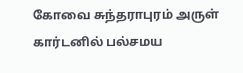கோவை சுந்தராபுரம் அருள் கார்டனில் பல்சமய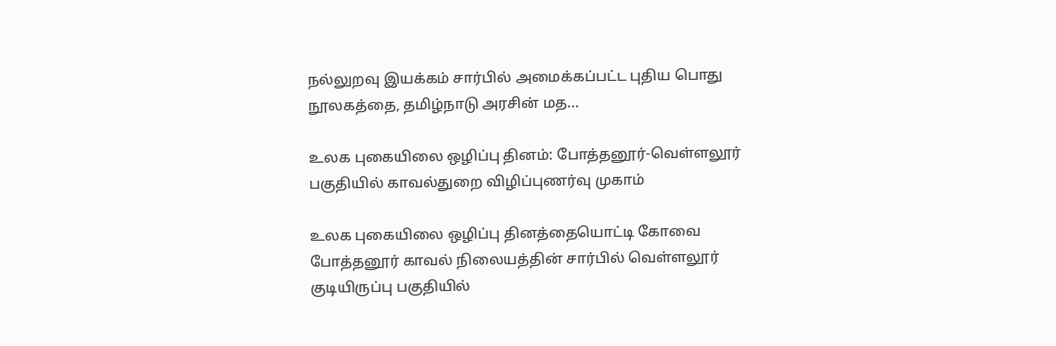நல்லுறவு இயக்கம் சார்பில் அமைக்கப்பட்ட புதிய பொது நூலகத்தை, தமிழ்நாடு அரசின் மத...

உலக புகையிலை ஒழிப்பு தினம்: போத்தனூர்-வெள்ளலூர் பகுதியில் காவல்துறை விழிப்புணர்வு முகாம்

உலக புகையிலை ஒழிப்பு தினத்தையொட்டி கோவை போத்தனூர் காவல் நிலையத்தின் சார்பில் வெள்ளலூர் குடியிருப்பு பகுதியில்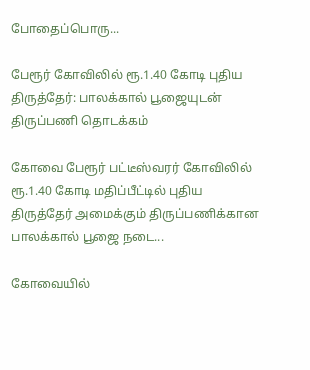போதைப்பொரு...

பேரூர் கோவிலில் ரூ.1.40 கோடி புதிய திருத்தேர்: பாலக்கால் பூஜையுடன் திருப்பணி தொடக்கம்

கோவை பேரூர் பட்டீஸ்வரர் கோவிலில் ரூ.1.40 கோடி மதிப்பீட்டில் புதிய திருத்தேர் அமைக்கும் திருப்பணிக்கான பாலக்கால் பூஜை நடை...

கோவையில்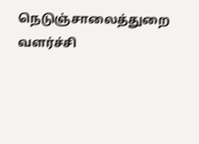நெடுஞ்சாலைத்துறை வளர்ச்சி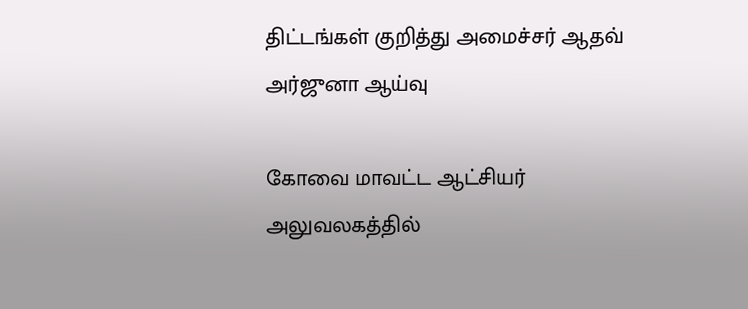திட்டங்கள் குறித்து அமைச்சர் ஆதவ் அர்ஜுனா ஆய்வு

கோவை மாவட்ட ஆட்சியர் அலுவலகத்தில்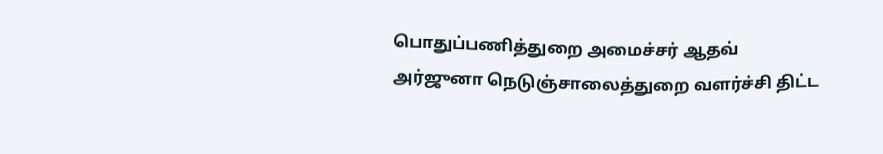பொதுப்பணித்துறை அமைச்சர் ஆதவ் அர்ஜுனா நெடுஞ்சாலைத்துறை வளர்ச்சி திட்ட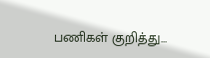பணிகள் குறித்து...